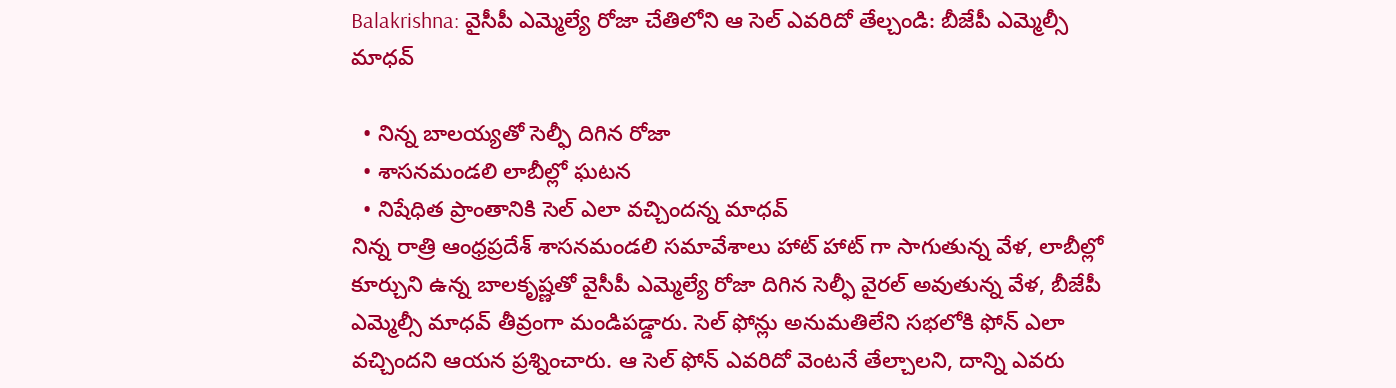Balakrishna: వైసీపీ ఎమ్మెల్యే రోజా చేతిలోని ఆ సెల్ ఎవరిదో తేల్చండి: బీజేపీ ఎమ్మెల్సీ మాధవ్

  • నిన్న బాలయ్యతో సెల్ఫీ దిగిన రోజా
  • శాసనమండలి లాబీల్లో ఘటన
  • నిషేధిత ప్రాంతానికి సెల్ ఎలా వచ్చిందన్న మాధవ్
నిన్న రాత్రి ఆంధ్రప్రదేశ్ శాసనమండలి సమావేశాలు హాట్ హాట్ గా సాగుతున్న వేళ, లాబీల్లో కూర్చుని ఉన్న బాలకృష్ణతో వైసీపీ ఎమ్మెల్యే రోజా దిగిన సెల్ఫీ వైరల్ అవుతున్న వేళ, బీజేపీ ఎమ్మెల్సీ మాధవ్ తీవ్రంగా మండిపడ్డారు. సెల్ ఫోన్లు అనుమతిలేని సభలోకి ఫోన్ ఎలా వచ్చిందని ఆయన ప్రశ్నించారు. ఆ సెల్ ఫోన్ ఎవరిదో వెంటనే తేల్చాలని, దాన్ని ఎవరు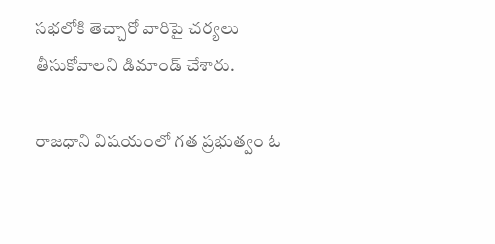సభలోకి తెచ్చారో వారిపై చర్యలు తీసుకోవాలని డిమాండ్ చేశారు.

రాజధాని విషయంలో గత ప్రభుత్వం ఓ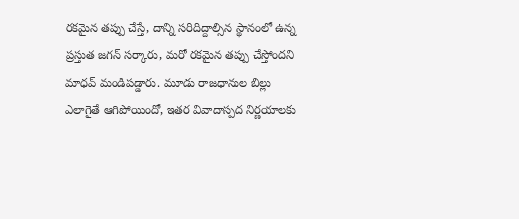రకమైన తప్పు చేస్తే, దాన్ని సరిదిద్దాల్సిన స్థానంలో ఉన్న ప్రస్తుత జగన్ సర్కారు, మరో రకమైన తప్పు చేస్తోందని మాధవ్ మండిపడ్డారు. మూడు రాజధానుల బిల్లు ఎలాగైతే ఆగిపోయిందో, ఇతర వివాదాస్పద నిర్ణయాలకు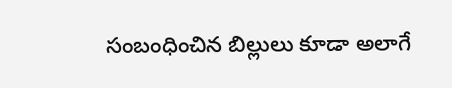సంబంధించిన బిల్లులు కూడా అలాగే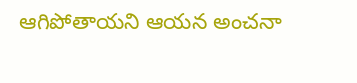ఆగిపోతాయని ఆయన అంచనా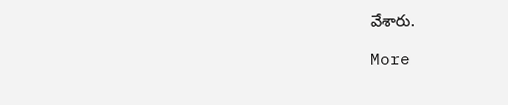వేశారు.

More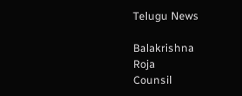Telugu News

Balakrishna
Roja
Counsil